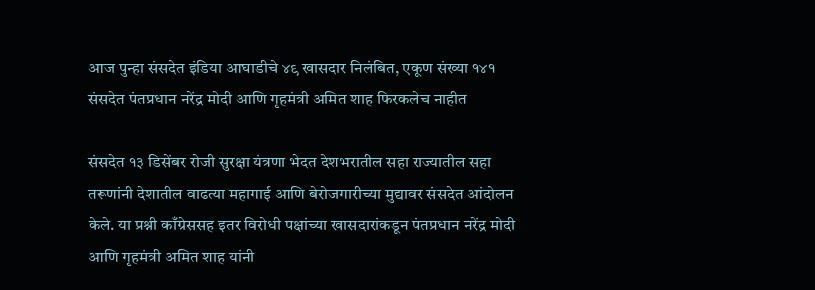आज पुन्हा संसदेत इंडिया आघाडीचे ४९ खासदार निलंबित, एकूण संख्या १४१ संसदेत पंतप्रधान नरेंद्र मोदी आणि गृहमंत्री अमित शाह फिरकलेच नाहीत

संसदेत १३ डिसेंबर रोजी सुरक्षा यंत्रणा भेदत देशभरातील सहा राज्यातील सहा तरूणांनी देशातील वाढत्या महागाई आणि बेरोजगारीच्या मुद्यावर संसदेत आंदोलन केले. या प्रश्नी काँग्रेससह इतर विरोधी पक्षांच्या खासदारांकडून पंतप्रधान नरेंद्र मोदी आणि गृहमंत्री अमित शाह यांनी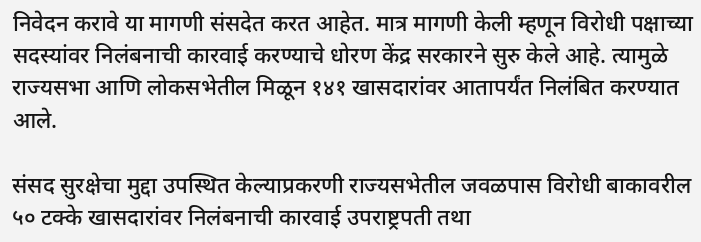निवेदन करावे या मागणी संसदेत करत आहेत. मात्र मागणी केली म्हणून विरोधी पक्षाच्या सदस्यांवर निलंबनाची कारवाई करण्याचे धोरण केंद्र सरकारने सुरु केले आहे. त्यामुळे राज्यसभा आणि लोकसभेतील मिळून १४१ खासदारांवर आतापर्यंत निलंबित करण्यात आले.

संसद सुरक्षेचा मुद्दा उपस्थित केल्याप्रकरणी राज्यसभेतील जवळपास विरोधी बाकावरील ५० टक्के खासदारांवर निलंबनाची कारवाई उपराष्ट्रपती तथा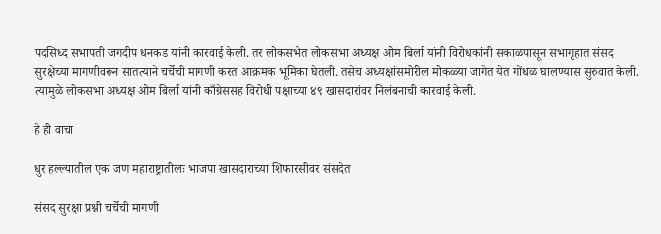पदसिध्द सभापती जगदीप धनकड यांनी कारवाई केली. तर लोकसभेत लोकसभा अध्यक्ष ओम बिर्ला यांनी विरोधकांनी सकाळपासून सभागृहात संसद सुरक्षेच्या मागणीवरून सातत्याने चर्चेची मागणी करत आक्रमक भूमिका घेतली. तसेच अध्यक्षांसमोरील मोकळ्या जागेत येत गोंधळ घालण्यास सुरुवात केली. त्यामुळे लोकसभा अध्यक्ष ओम बिर्ला यांनी काँग्रेससह विरोधी पक्षाच्या ४९ खासदारांवर निलंबनाची कारवाई केली.

हे ही वाचा

धुर हल्ल्यातील एक जण महाराष्ट्रातीलः भाजपा खासदाराच्या शिफारसीवर संसदेत

संसद सुरक्षा प्रश्नी चर्चेची मागणी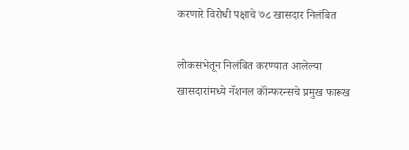करणारे विरोधी पक्षाचे ७८ खासदार निलंबित

लोकसभेतून निलंबित करण्यात आलेल्या खासदारांमध्ये नॅशनल कॉंन्फरन्सचे प्रमुख फारूख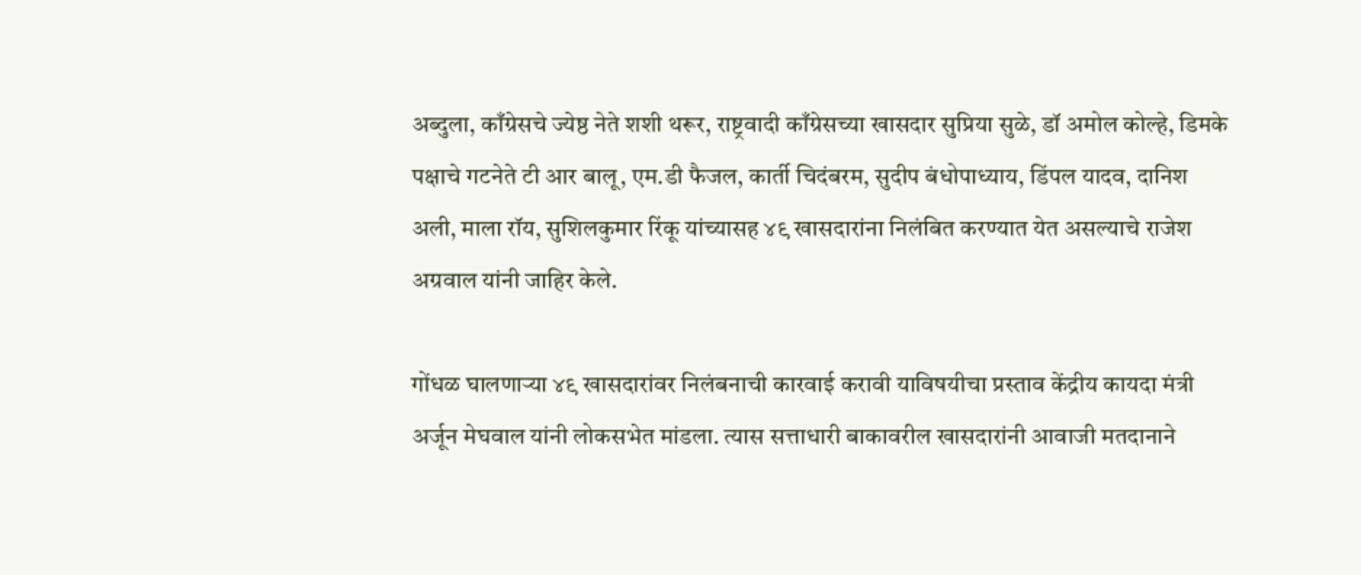अब्दुला, काँग्रेसचे ज्येष्ठ नेते शशी थरूर, राष्ट्रवादी काँग्रेसच्या खासदार सुप्रिया सुळे, डॉ अमोल कोल्हे, डिमके पक्षाचे गटनेते टी आर बालू, एम.डी फैजल, कार्ती चिदंबरम, सुदीप बंधोपाध्याय, डिंपल यादव, दानिश अली, माला रॉय, सुशिलकुमार रिंकू यांच्यासह ४९ खासदारांना निलंबित करण्यात येत असल्याचे राजेश अग्रवाल यांनी जाहिर केले.

गोंधळ घालणाऱ्या ४९ खासदारांवर निलंबनाची कारवाई करावी याविषयीचा प्रस्ताव केंद्रीय कायदा मंत्री अर्जून मेघवाल यांनी लोकसभेत मांडला. त्यास सत्ताधारी बाकावरील खासदारांनी आवाजी मतदानाने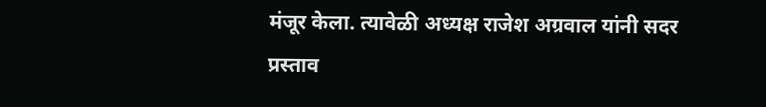मंजूर केला. त्यावेळी अध्यक्ष राजेश अग्रवाल यांनी सदर प्रस्ताव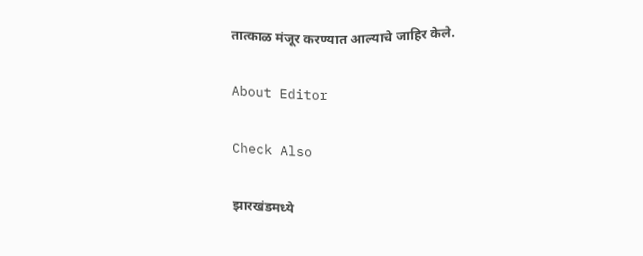तात्काळ मंजूर करण्यात आल्याचे जाहिर केले.

About Editor

Check Also

झारखंडमध्ये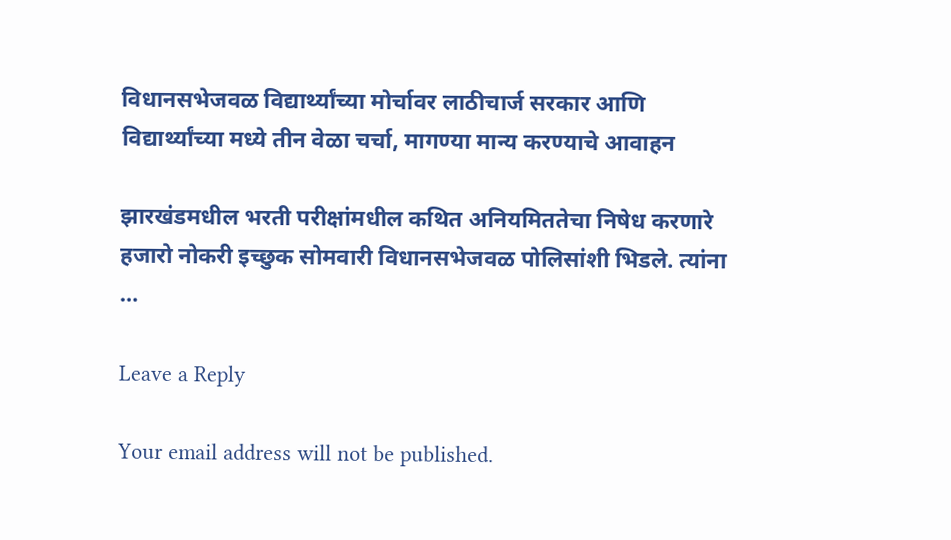विधानसभेजवळ विद्यार्थ्यांच्या मोर्चावर लाठीचार्ज सरकार आणि विद्यार्थ्यांच्या मध्ये तीन वेळा चर्चा, मागण्या मान्य करण्याचे आवाहन

झारखंडमधील भरती परीक्षांमधील कथित अनियमिततेचा निषेध करणारे हजारो नोकरी इच्छुक सोमवारी विधानसभेजवळ पोलिसांशी भिडले. त्यांना …

Leave a Reply

Your email address will not be published.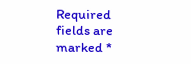Required fields are marked *